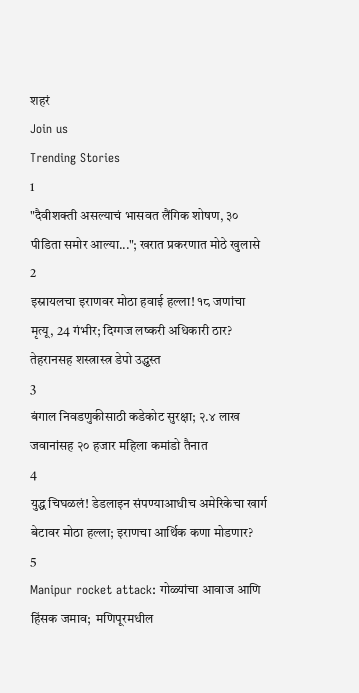शहरं
Join us
Trending Stories
1
"दैवीशक्ती असल्याचं भासवत लैंगिक शोषण, ३० पीडिता समोर आल्या..."; खरात प्रकरणात मोठे खुलासे
2
इस्रायलचा इराणवर मोठा हवाई हल्ला! १८ जणांचा मृत्यू, 24 गंभीर; दिग्गज लष्करी अधिकारी ठार? तेहरानसह शस्त्रास्त्र डेपो उद्ध्वस्त
3
बंगाल निवडणुकीसाठी कडेकोट सुरक्षा; २.४ लाख जवानांसह २० हजार महिला कमांडो तैनात
4
युद्ध चिघळलं! डेडलाइन संपण्याआधीच अमेरिकेचा खार्ग बेटावर मोठा हल्ला; इराणचा आर्थिक कणा मोडणार?
5
Manipur rocket attack: गोळ्यांचा आवाज आणि हिंसक जमाव;  मणिपूरमधील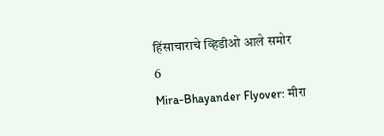हिंसाचाराचे व्हिडीओ आले समोर
6
Mira-Bhayander Flyover: मीरा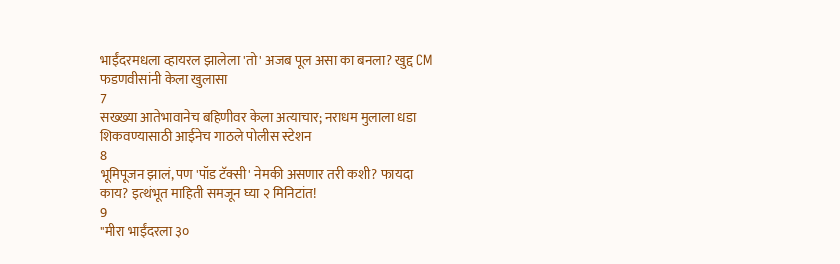भाईंदरमधला व्हायरल झालेला 'तो' अजब पूल असा का बनला? खुद्द CM फडणवीसांनी केला खुलासा
7
सख्ख्या आतेभावानेच बहिणीवर केला अत्याचार; नराधम मुलाला धडा शिकवण्यासाठी आईनेच गाठले पोलीस स्टेशन
8
भूमिपूजन झालं, पण 'पॉड टॅक्सी' नेमकी असणार तरी कशी? फायदा काय? इत्थंभूत माहिती समजून घ्या २ मिनिटांत!
9
"मीरा भाईंदरला ३०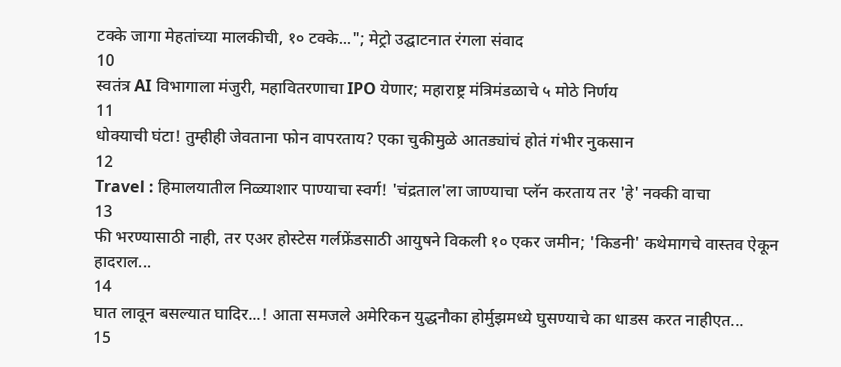टक्के जागा मेहतांच्या मालकीची, १० टक्के..."; मेट्रो उद्घाटनात रंगला संवाद
10
स्वतंत्र AI विभागाला मंजुरी, महावितरणाचा IPO येणार; महाराष्ट्र मंत्रिमंडळाचे ५ मोठे निर्णय
11
धोक्याची घंटा! तुम्हीही जेवताना फोन वापरताय? एका चुकीमुळे आतड्यांचं होतं गंभीर नुकसान
12
Travel : हिमालयातील निळ्याशार पाण्याचा स्वर्ग! 'चंद्रताल'ला जाण्याचा प्लॅन करताय तर 'हे' नक्की वाचा
13
फी भरण्यासाठी नाही, तर एअर होस्टेस गर्लफ्रेंडसाठी आयुषने विकली १० एकर जमीन; 'किडनी' कथेमागचे वास्तव ऐकून हादराल...
14
घात लावून बसल्यात घादिर...! आता समजले अमेरिकन युद्धनौका होर्मुझमध्ये घुसण्याचे का धाडस करत नाहीएत...
15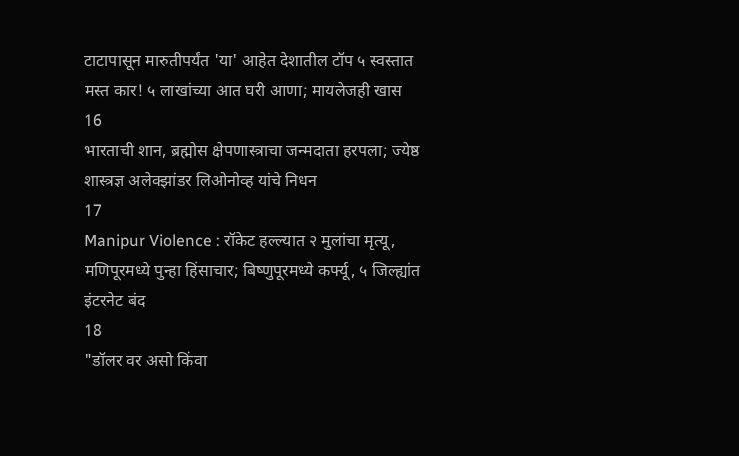टाटापासून मारुतीपर्यंत 'या' आहेत देशातील टॉप ५ स्वस्तात मस्त कार! ५ लाखांच्या आत घरी आणा; मायलेजही खास
16
भारताची शान, ब्रह्मोस क्षेपणास्त्राचा जन्मदाता हरपला; ज्येष्ठ शास्त्रज्ञ अलेक्झांडर लिओनोव्ह यांचे निधन
17
Manipur Violence : रॉकेट हल्ल्यात २ मुलांचा मृत्यू, मणिपूरमध्ये पुन्हा हिंसाचार; बिष्णुपूरमध्ये कर्फ्यू, ५ जिल्ह्यांत इंटरनेट बंद
18
"डॉलर वर असो किंवा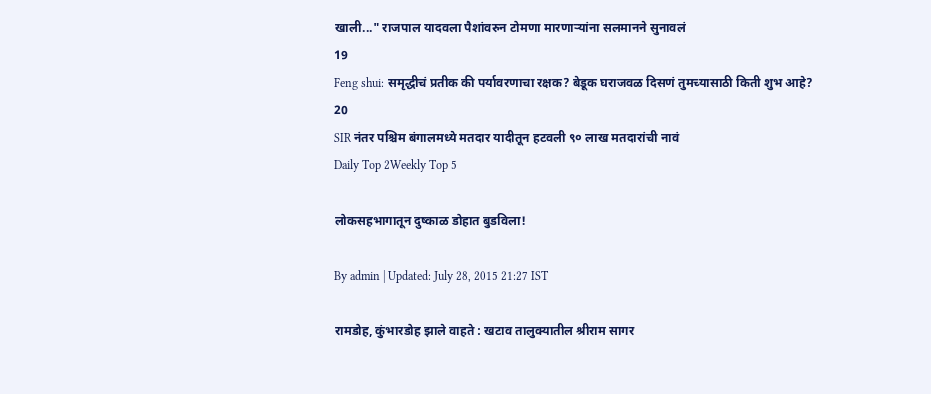खाली..." राजपाल यादवला पैशांवरुन टोमणा मारणाऱ्यांना सलमानने सुनावलं
19
Feng shui: समृद्धीचं प्रतीक की पर्यावरणाचा रक्षक? बेडूक घराजवळ दिसणं तुमच्यासाठी किती शुभ आहे?
20
SIR नंतर पश्चिम बंगालमध्ये मतदार यादीतून हटवली ९० लाख मतदारांची नावं
Daily Top 2Weekly Top 5

लोकसहभागातून दुष्काळ डोहात बुडविला!

By admin | Updated: July 28, 2015 21:27 IST

रामडोह, कुंभारडोह झाले वाहते : खटाव तालुक्यातील श्रीराम सागर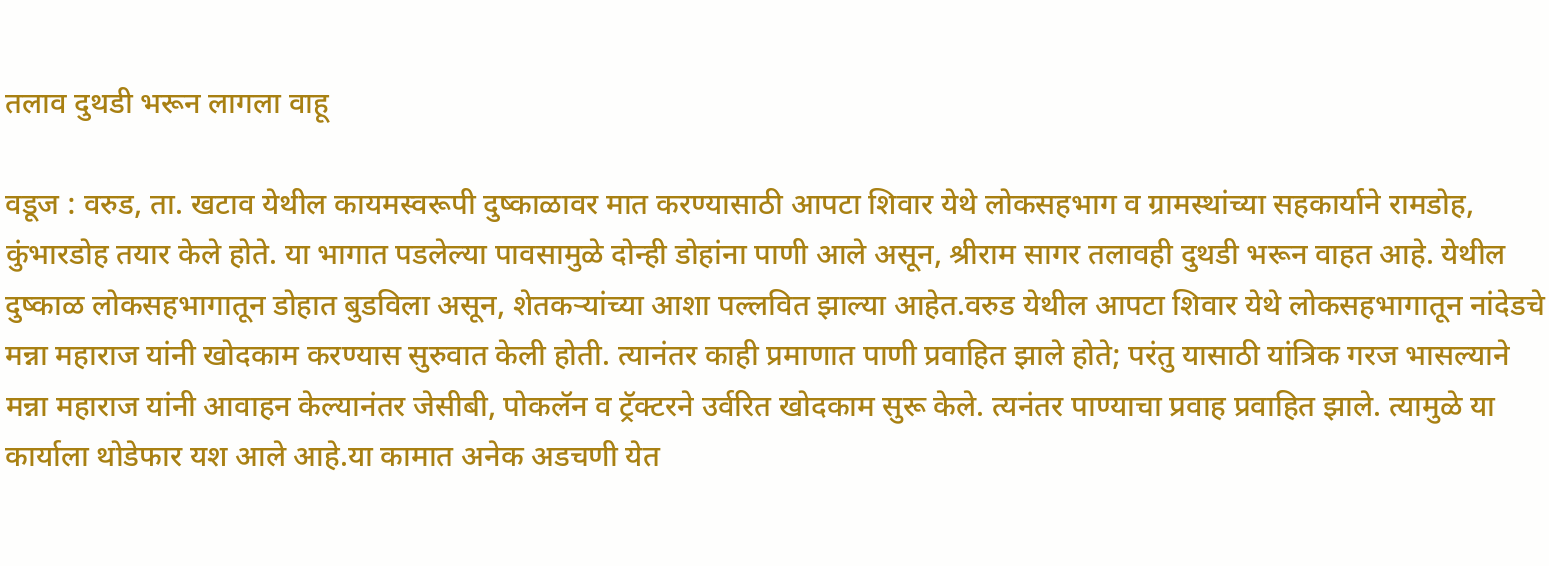तलाव दुथडी भरून लागला वाहू

वडूज : वरुड, ता. खटाव येथील कायमस्वरूपी दुष्काळावर मात करण्यासाठी आपटा शिवार येथे लोकसहभाग व ग्रामस्थांच्या सहकार्याने रामडोह, कुंभारडोह तयार केले होते. या भागात पडलेल्या पावसामुळे दोन्ही डोहांना पाणी आले असून, श्रीराम सागर तलावही दुथडी भरून वाहत आहे. येथील दुष्काळ लोकसहभागातून डोहात बुडविला असून, शेतकऱ्यांच्या आशा पल्लवित झाल्या आहेत.वरुड येथील आपटा शिवार येथे लोकसहभागातून नांदेडचे मन्ना महाराज यांनी खोदकाम करण्यास सुरुवात केली होती. त्यानंतर काही प्रमाणात पाणी प्रवाहित झाले होते; परंतु यासाठी यांत्रिक गरज भासल्याने मन्ना महाराज यांनी आवाहन केल्यानंतर जेसीबी, पोकलॅन व ट्रॅक्टरने उर्वरित खोदकाम सुरू केले. त्यनंतर पाण्याचा प्रवाह प्रवाहित झाले. त्यामुळे या कार्याला थोडेफार यश आले आहे.या कामात अनेक अडचणी येत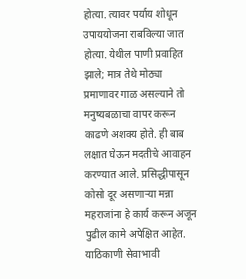होत्या. त्यावर पर्याय शोधून उपाययोजना राबविल्या जात होत्या. येथील पाणी प्रवाहित झाले; मात्र तेथे मोठ्या प्रमाणावर गाळ असल्याने तो मनुष्यबळाचा वापर करून काढणे अशक्य होते. ही बाब लक्षात घेऊन मदतीचे आवाहन करण्यात आले. प्रसिद्धीपासून कोसो दूर असणाऱ्या मन्ना महराजांना हे कार्य करून अजून पुढील कामे अपेक्षित आहेत. याठिकाणी सेवाभावी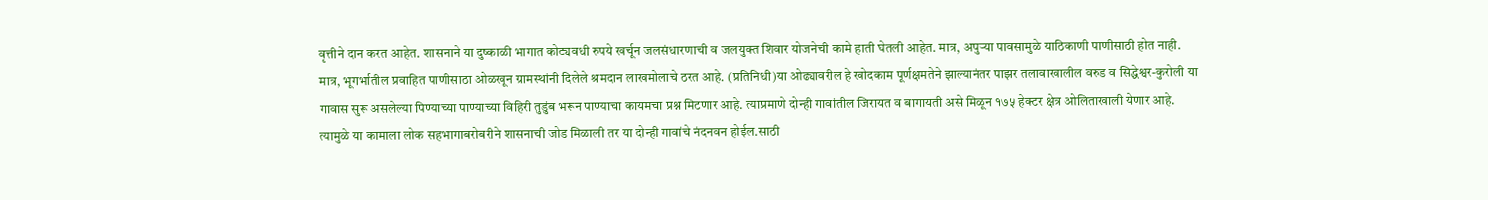वृत्तीने दान करत आहेत. शासनाने या दुष्काळी भागात कोट्यवधी रुपये खर्चून जलसंधारणाची व जलयुक्त शिवार योजनेची कामे हाती घेतली आहेत. मात्र, अपुऱ्या पावसामुळे याठिकाणी पाणीसाठी होत नाही. मात्र, भूगर्भातील प्रवाहित पाणीसाठा ओळखून ग्रामस्थांनी दिलेले श्रमदान लाखमोलाचे ठरत आहे. (प्रतिनिधी)या ओढ्यावरील हे खोदकाम पूर्णक्षमतेने झाल्यानंतर पाझर तलावाखालील वरुड व सिद्धेश्वर-कुरोली या गावास सुरू असलेल्या पिण्याच्या पाण्याच्या विहिरी तुडुंब भरून पाण्याचा कायमचा प्रश्न मिटणार आहे. त्याप्रमाणे दोन्ही गावांतील जिरायत व बागायती असे मिळून १७५ हेक्टर क्षेत्र ओलिताखाली येणार आहे. त्यामुळे या कामाला लोक सहभागाबरोबरीने शासनाची जोड मिळाली तर या दोन्ही गावांचे नंदनवन होईल.साठी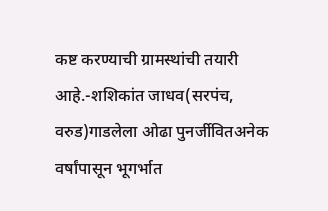कष्ट करण्याची ग्रामस्थांची तयारी आहे.-शशिकांत जाधव(सरपंच, वरुड)गाडलेला ओढा पुनर्जीवितअनेक वर्षांपासून भूगर्भात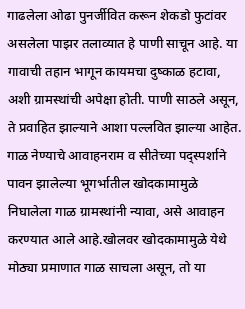गाढलेला ओढा पुनर्जीवित करून शेकडो फुटांवर असलेला पाझर तलाव्यात हे पाणी साचून आहे. या गावाची तहान भागून कायमचा दुष्काळ हटावा, अशी ग्रामस्थांची अपेक्षा होती. पाणी साठले असून, ते प्रवाहित झाल्याने आशा पल्लवित झाल्या आहेत. गाळ नेण्याचे आवाहनराम व सीतेच्या पद्स्पर्शाने पावन झालेल्या भूगर्भातील खोदकामामुळे निघालेला गाळ ग्रामस्थांनी न्यावा, असे आवाहन करण्यात आले आहे.खोलवर खोदकामामुळे येथे मोठ्या प्रमाणात गाळ साचला असून, तो या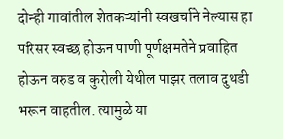दोन्ही गावांतील शेतकऱ्यांनी स्वखर्चाने नेल्यास हा परिसर स्वच्छ होऊन पाणी पूर्णक्षमतेने प्रवाहित होऊन वरुड व कुरोली येथील पाझर तलाव दुथडी भरून वाहतील. त्यामुळे या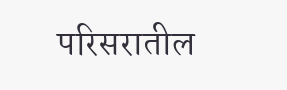परिसरातील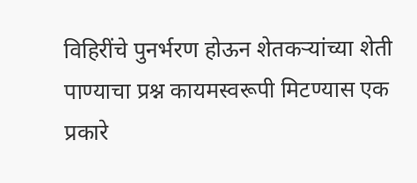विहिरींचे पुनर्भरण होऊन शेतकऱ्यांच्या शेती पाण्याचा प्रश्न कायमस्वरूपी मिटण्यास एक प्रकारे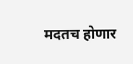मदतच होणार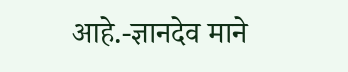आहे.-ज्ञानदेव माने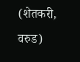(शेतकरी, वरुड)